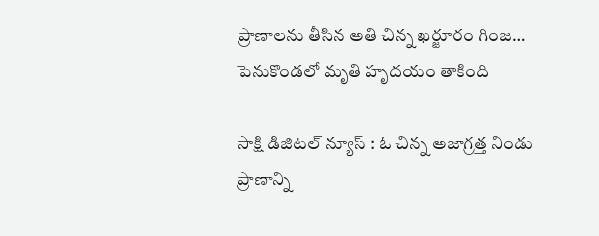ప్రాణాలను తీసిన అతి చిన్న ఖర్జూరం గింజ… పెనుకొండలో మృతి హృదయం తాకింది

సాక్షి డిజిటల్ న్యూస్ : ఓ చిన్న అజాగ్రత్త నిండు ప్రాణాన్ని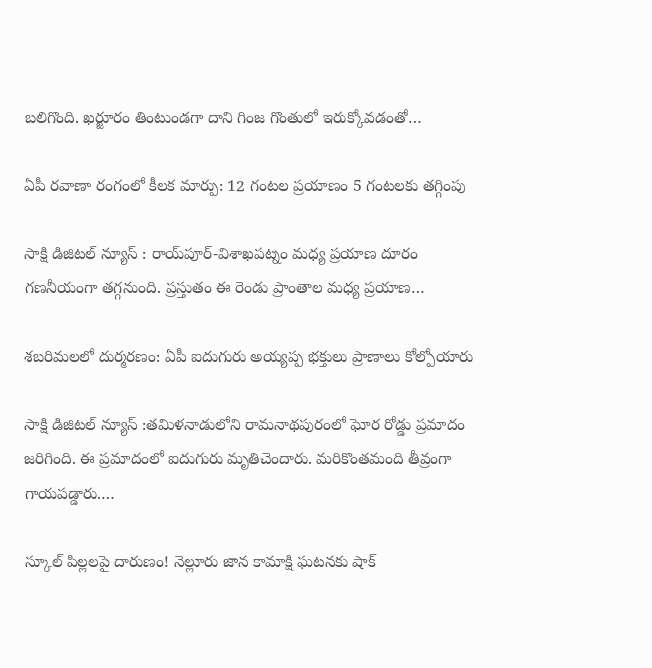బలిగొంది. ఖర్జూరం తింటుండగా దాని గింజ గొంతులో ఇరుక్కోవడంతో…

ఏపీ రవాణా రంగంలో కీలక మార్పు: 12 గంటల ప్రయాణం 5 గంటలకు తగ్గింపు

సాక్షి డిజిటల్ న్యూస్ : రాయ్‌పూర్‌-విశాఖపట్నం మధ్య ప్రయాణ దూరం గణనీయంగా తగ్గనుంది. ప్రస్తుతం ఈ రెండు ప్రాంతాల మధ్య ప్రయాణ…

శబరిమలలో దుర్మరణం: ఏపీ ఐదుగురు అయ్యప్ప భక్తులు ప్రాణాలు కోల్పోయారు

సాక్షి డిజిటల్ న్యూస్ :తమిళనాడులోని రామనాథపురంలో ఘోర రోడ్డు ప్రమాదం జరిగింది. ఈ ప్రమాదంలో ఐదుగురు మృతిచెందారు. మరికొంతమంది తీవ్రంగా గాయపడ్డారు.…

స్కూల్ పిల్లలపై దారుణం! నెల్లూరు జాన కామాక్షి ఘటనకు షాక్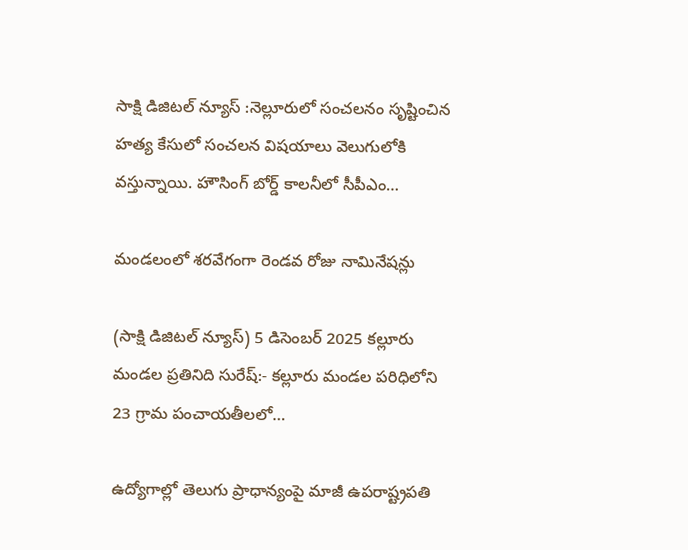సాక్షి డిజిటల్ న్యూస్ :నెల్లూరులో సంచలనం సృష్టించిన హత్య కేసులో సంచలన విషయాలు వెలుగులోకి వస్తున్నాయి. హౌసింగ్ బోర్డ్ కాలనీలో సీపీఎం…

మండలంలో శరవేగంగా రెండవ రోజు నామినేషన్లు

(సాక్షి డిజిటల్ న్యూస్) 5 డిసెంబర్ 2025 కల్లూరు మండల ప్రతినిది సురేష్:- కల్లూరు మండల పరిధిలోని 23 గ్రామ పంచాయతీలలో…

ఉద్యోగాల్లో తెలుగు ప్రాధాన్యంపై మాజీ ఉపరాష్ట్రపతి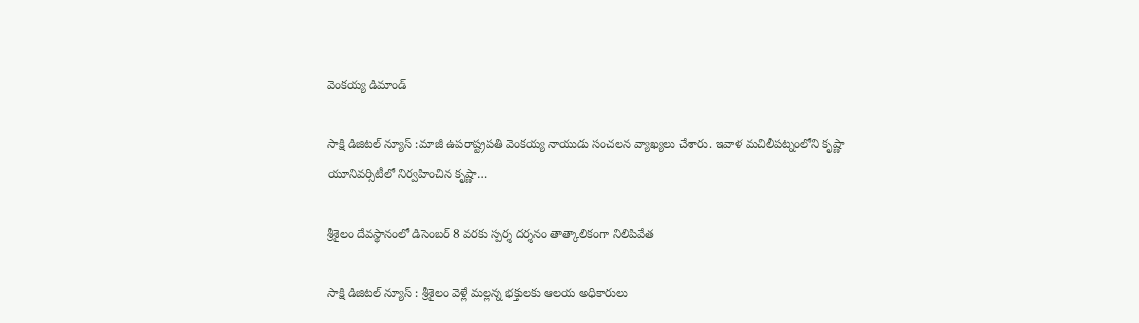వెంకయ్య డిమాండ్

సాక్షి డిజిటల్ న్యూస్ :మాజీ ఉపరాష్ట్రపతి వెంకయ్య నాయుడు సంచలన వ్యాఖ్యలు చేశారు. ఇవాళ మచిలీపట్నంలోని కృష్ణా యూనివర్సిటీలో నిర్వహించిన కృష్ణా…

శ్రీశైలం దేవస్థానంలో డిసెంబర్ 8 వరకు స్పర్శ దర్శనం తాత్కాలికంగా నిలిపివేత

సాక్షి డిజిటల్ న్యూస్ : శ్రీశైలం వెళ్లే మల్లన్న భక్తులకు ఆలయ అధికారులు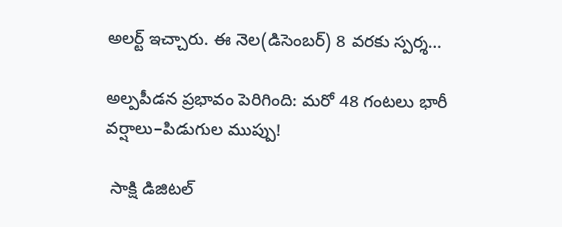అలర్ట్ ఇచ్చారు. ఈ నెల(డిసెంబర్) 8 వరకు స్పర్శ…

అల్పపీడన ప్రభావం పెరిగింది: మరో 48 గంటలు భారీ వర్షాలు–పిడుగుల ముప్పు!

 సాక్షి డిజిటల్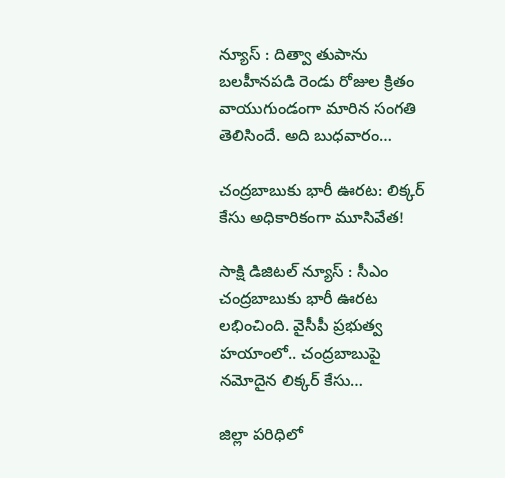న్యూస్ : దిత్వా తుపాను బలహీనపడి రెండు రోజుల క్రితం వాయుగుండంగా మారిన సంగతి తెలిసిందే. అది బుధవారం…

చంద్రబాబుకు భారీ ఊరట: లిక్కర్ కేసు అధికారికంగా మూసివేత!

సాక్షి డిజిటల్ న్యూస్ : సీఎం చంద్రబాబుకు భారీ ఊరట లభించింది. వైసీపీ ప్రభుత్వ హయాంలో.. చంద్రబాబుపై నమోదైన లిక్కర్ కేసు…

జిల్లా పరిధిలో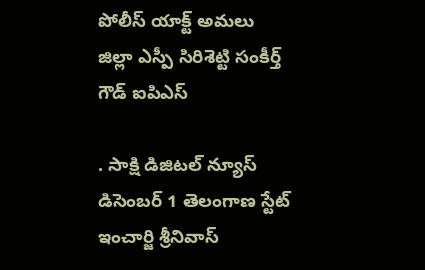పోలీస్ యాక్ట్ అమలు జిల్లా ఎస్పీ సిరిశెట్టి సంకీర్త్ గౌడ్ ఐపిఎస్

. సాక్షి డిజిటల్ న్యూస్ డిసెంబర్ 1 తెలంగాణ స్టేట్ ఇంచార్జి శ్రీనివాస్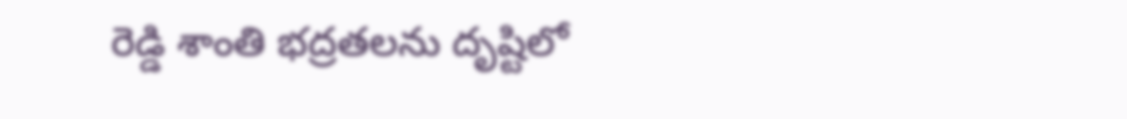రెడ్డి శాంతి భద్రతలను దృష్టిలో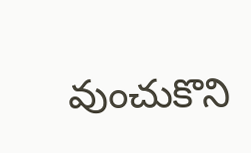వుంచుకొని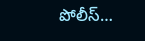పోలీస్…